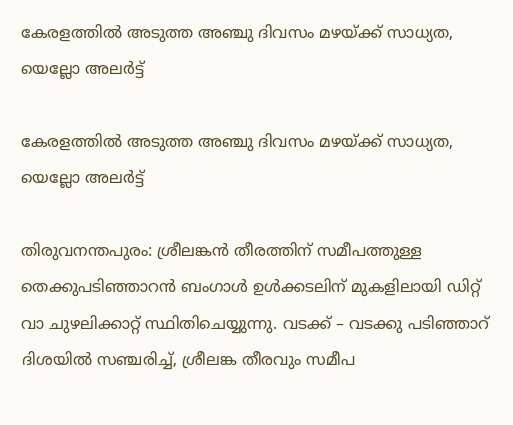കേരളത്തിൽ അടുത്ത അഞ്ചു ദിവസം മഴയ്ക്ക് സാധ്യത, യെല്ലോ അലർട്ട്

കേരളത്തിൽ അടുത്ത അഞ്ചു ദിവസം മഴയ്ക്ക് സാധ്യത, യെല്ലോ അലർട്ട്

തിരുവനന്തപുരം: ശ്രീലങ്കൻ തീരത്തിന് സമീപത്തുള്ള തെക്കുപടിഞ്ഞാറൻ ബംഗാൾ ഉൾക്കടലിന് മുകളിലായി ഡിറ്റ് വാ ചുഴലിക്കാറ്റ്‌ സ്ഥിതിചെയ്യുന്നു. വടക്ക് – വടക്കു പടിഞ്ഞാറ് ദിശയിൽ സഞ്ചരിച്ച്, ശ്രീലങ്ക തീരവും സമീപ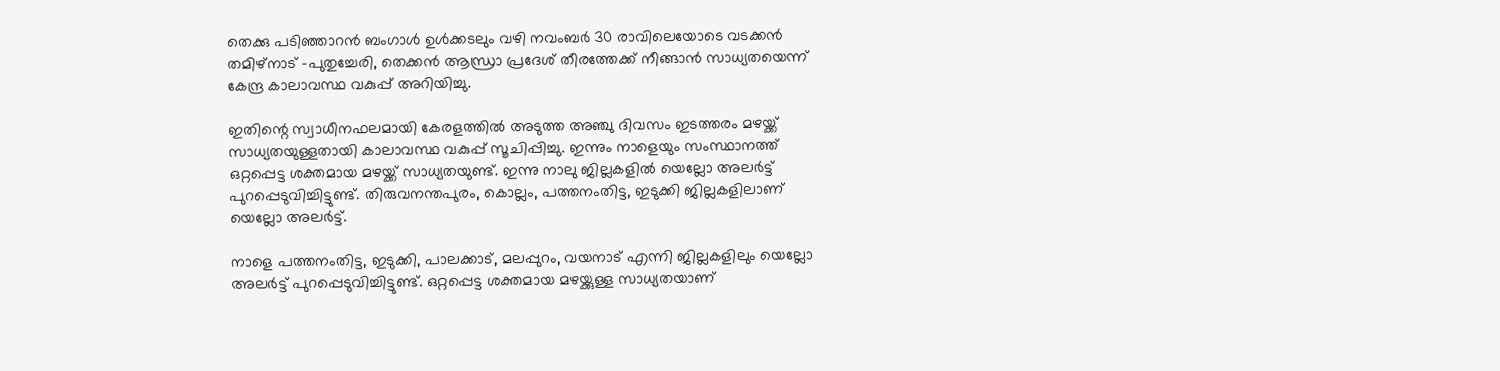തെക്കു പടിഞ്ഞാറൻ ബംഗാൾ ഉൾക്കടലും വഴി നവംബർ 30 രാവിലെയോടെ വടക്കൻ തമിഴ്നാട് –പുതുച്ചേരി, തെക്കൻ ആന്ധ്രാ പ്രദേശ് തീരത്തേക്ക് നീങ്ങാൻ സാധ്യതയെന്ന് കേന്ദ്ര കാലാവസ്ഥ വകുപ്പ് അറിയിച്ചു.

ഇതിന്റെ സ്വാധീനഫലമായി കേരളത്തിൽ അടുത്ത അഞ്ചു ദിവസം ഇടത്തരം മഴയ്ക്ക് സാധ്യതയുള്ളതായി കാലാവസ്ഥ വകുപ്പ് സൂചിപ്പിച്ചു. ഇന്നും നാളെയും സംസ്ഥാനത്ത് ഒറ്റപ്പെട്ട ശക്തമായ മഴയ്ക്ക് സാധ്യതയുണ്ട്. ഇന്നു നാലു ജില്ലകളിൽ യെല്ലോ അലർ‌ട്ട് പുറപ്പെടുവിച്ചിട്ടുണ്ട്. തിരുവനന്തപുരം, കൊല്ലം, പത്തനംതിട്ട, ഇടുക്കി ജില്ലകളിലാണ് യെല്ലോ അലർട്ട്.

നാളെ പത്തനംതിട്ട, ഇടുക്കി, പാലക്കാട്, മലപ്പുറം, വയനാട് എന്നി ജില്ലകളിലും യെല്ലോ അലർട്ട് പുറപ്പെടുവിച്ചിട്ടുണ്ട്. ഒറ്റപ്പെട്ട ശക്തമായ മഴയ്ക്കുള്ള സാധ്യതയാണ്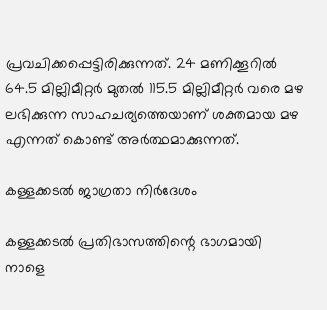പ്രവചിക്കപ്പെട്ടിരിക്കുന്നത്. 24 മണിക്കൂറിൽ 64.5 മില്ലിമീറ്റർ മുതൽ 115.5 മില്ലിമീറ്റർ വരെ മഴ ലഭിക്കുന്ന സാഹചര്യത്തെയാണ് ശക്തമായ മഴ എന്നത് കൊണ്ട് അർത്ഥമാക്കുന്നത്.

കള്ളക്കടൽ ജാഗ്രതാ നിർദേശം

കള്ളക്കടൽ പ്രതിഭാസത്തിന്റെ ഭാഗമായി നാളെ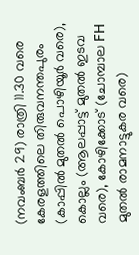(നവംബർ 29) രാത്രി 11.30 വരെ കേരളത്തിലെ തിരുവനന്തപുരം (കാപ്പിൽ മുതൽ പൊഴിയൂർ വരെ), കൊല്ലം (ആലപ്പാട്ട് മുതൽ ഇടവ വരെ), കോഴിക്കോട് (ചോമ്പാല FH മുതൽ രാമനാട്ടുകര വരെ)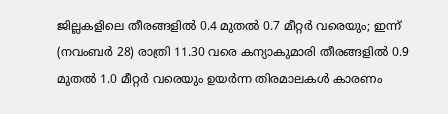ജില്ലകളിലെ തീരങ്ങളിൽ 0.4 മുതൽ 0.7 മീറ്റർ വരെയും; ഇന്ന് (നവംബർ 28) രാത്രി 11.30 വരെ കന്യാകുമാരി തീരങ്ങളിൽ 0.9 മുതൽ 1.0 മീറ്റർ വരെയും ഉയർന്ന തിരമാലകൾ കാരണം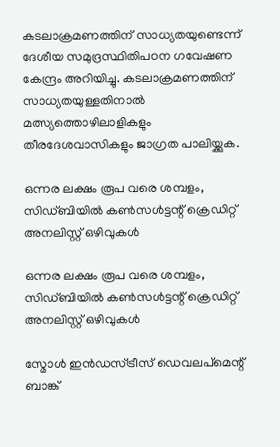കടലാക്രമണത്തിന് സാധ്യതയുണ്ടെന്ന് ദേശീയ സമുദ്രസ്ഥിതിപഠന ഗവേഷണ കേന്ദ്രം അറിയിച്ചു. കടലാക്രമണത്തിന് സാധ്യതയുള്ളതിനാൽ മത്സ്യത്തൊഴിലാളികളും തീരദേശവാസികളും ജാഗ്രത പാലിയ്ക്കുക.

ഒന്നര ലക്ഷം രൂപ വരെ ശമ്പളം, സിഡ്ബിയിൽ കൺസൾട്ടന്റ് ക്രെഡിറ്റ് അനലിസ്റ്റ് ഒഴിവുകൾ

ഒന്നര ലക്ഷം രൂപ വരെ ശമ്പളം, സിഡ്ബിയിൽ കൺസൾട്ടന്റ് ക്രെഡിറ്റ് അനലിസ്റ്റ് ഒഴിവുകൾ

സ്മോൾ ഇൻഡസ്ട്രീസ് ഡെവലപ്മെന്റ് ബാങ്ക്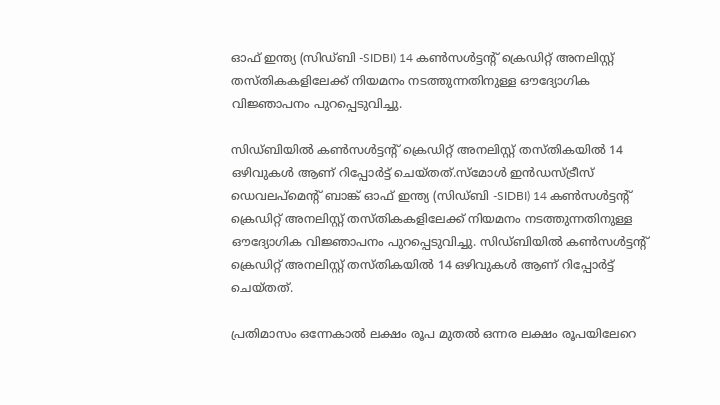ഓഫ് ഇന്ത്യ (സിഡ്ബി -SIDBI) 14 കൺസൾട്ടന്റ് ക്രെഡിറ്റ് അനലിസ്റ്റ് തസ്തികകളിലേക്ക് നിയമനം നടത്തുന്നതിനുള്ള ഔദ്യോഗിക വിജ്ഞാപനം പുറപ്പെടുവിച്ചു.

സിഡ്ബിയിൽ കൺസൾട്ടന്റ് ക്രെഡിറ്റ് അനലിസ്റ്റ് തസ്തികയിൽ 14 ഒഴിവുകൾ ആണ് റിപ്പോർട്ട് ചെയ്തത്.സ്മോൾ ഇൻഡസ്ട്രീസ് ഡെവലപ്മെന്റ് ബാങ്ക് ഓഫ് ഇന്ത്യ (സിഡ്ബി -SIDBI) 14 കൺസൾട്ടന്റ് ക്രെഡിറ്റ് അനലിസ്റ്റ് തസ്തികകളിലേക്ക് നിയമനം നടത്തുന്നതിനുള്ള ഔദ്യോഗിക വിജ്ഞാപനം പുറപ്പെടുവിച്ചു. സിഡ്ബിയിൽ കൺസൾട്ടന്റ് ക്രെഡിറ്റ് അനലിസ്റ്റ് തസ്തികയിൽ 14 ഒഴിവുകൾ ആണ് റിപ്പോർട്ട് ചെയ്തത്.

പ്രതിമാസം ഒന്നേകാൽ ലക്ഷം രൂപ മുതൽ ഒന്നര ലക്ഷം രൂപയിലേറെ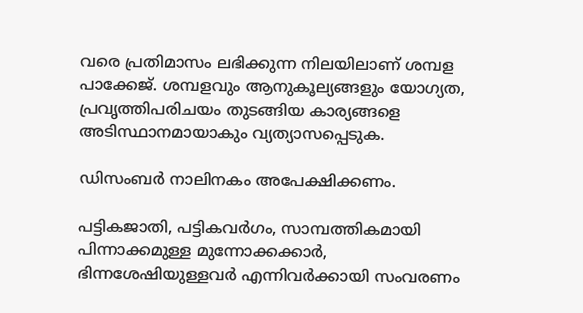വരെ പ്രതിമാസം ലഭിക്കുന്ന നിലയിലാണ് ശമ്പള പാക്കേജ്. ശമ്പളവും ആനുകൂല്യങ്ങളും യോഗ്യത, പ്രവൃത്തിപരിചയം തുടങ്ങിയ കാര്യങ്ങളെ അടിസ്ഥാനമായാകും വ്യത്യാസപ്പെടുക.

ഡിസംബ‍ർ നാലിനകം അപേക്ഷിക്കണം.

പട്ടികജാതി, പട്ടികവ‍ർഗം, സാമ്പത്തികമായി പിന്നാക്കമുള്ള മുന്നോക്കക്കാർ, ഭിന്നശേഷിയുള്ളവർ എന്നിവർക്കായി സംവരണം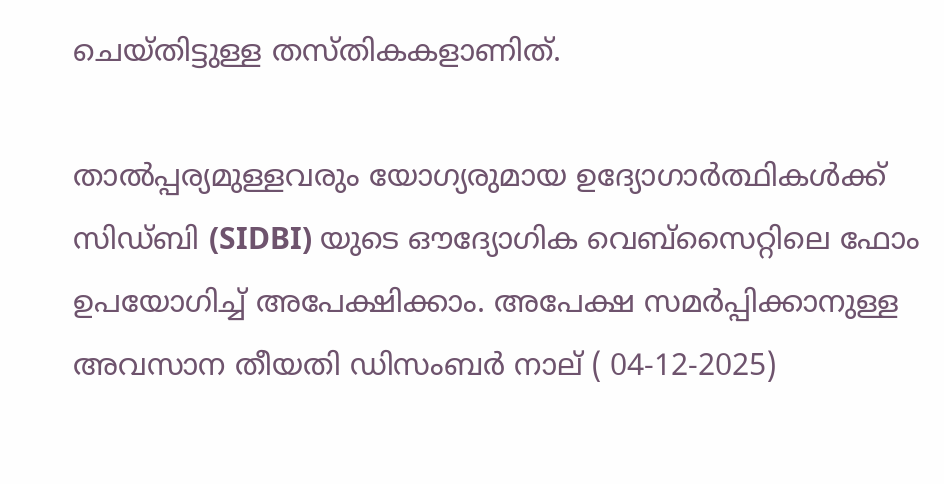ചെയ്തിട്ടുള്ള തസ്തികകളാണിത്.

താൽപ്പര്യമുള്ളവരും യോഗ്യരുമായ ഉദ്യോഗാർത്ഥികൾക്ക് സിഡ്ബി (SIDBI) യുടെ ഔദ്യോഗിക വെബ്‌സൈറ്റിലെ ഫോം ഉപയോഗിച്ച് അപേക്ഷിക്കാം. അപേക്ഷ സമർപ്പിക്കാനുള്ള അവസാന തീയതി ഡിസംബർ നാല് ( 04-12-2025)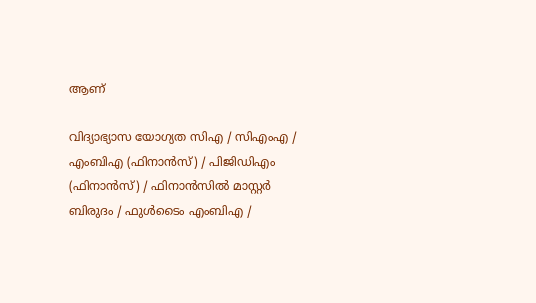ആണ്

വിദ്യാഭ്യാസ യോഗ്യത സിഎ / സിഎംഎ / എംബിഎ (ഫിനാൻസ്) / പിജിഡിഎം (ഫിനാൻസ്) / ഫിനാൻസിൽ മാസ്റ്റർ ബിരുദം / ഫുൾടൈം എംബിഎ /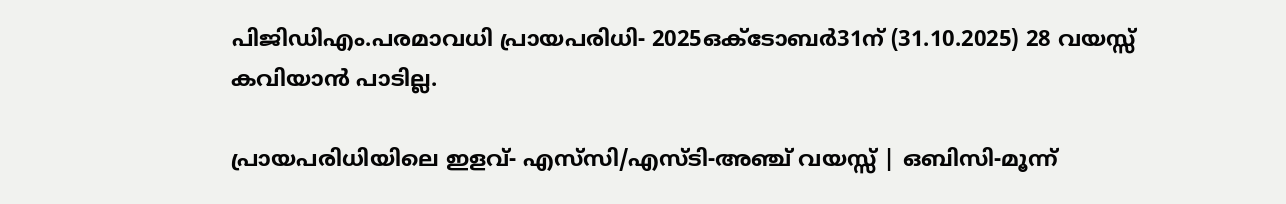പിജിഡിഎം.പരമാവധി പ്രായപരിധി- 2025ഒക്ടോബർ31ന് (31.10.2025) 28 വയസ്സ് കവിയാൻ പാടില്ല.

പ്രായപരിധിയിലെ ഇളവ്- എസ്‌സി/എസ്ടി-അഞ്ച് വയസ്സ് | ഒബിസി-മൂന്ന്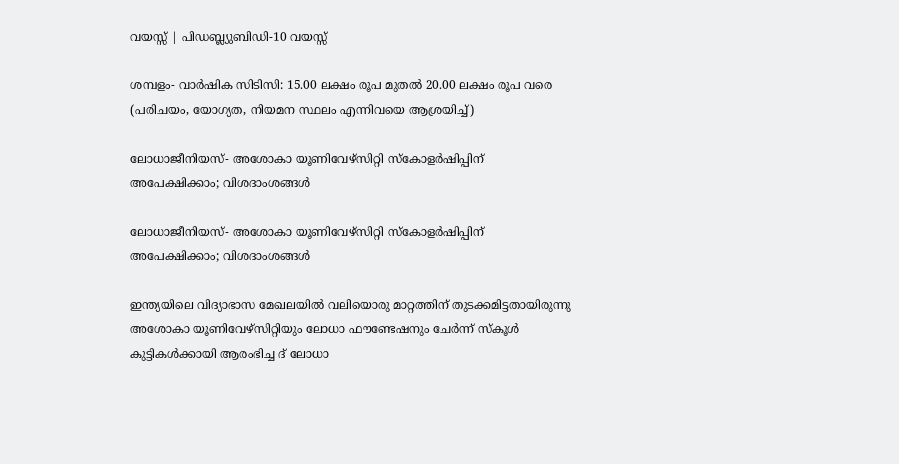വയസ്സ് | പിഡബ്ല്യുബിഡി-10 വയസ്സ്

ശമ്പളം- വാർഷിക സിടിസി: 15.00 ലക്ഷം രൂപ മുതൽ 20.00 ലക്ഷം രൂപ വരെ (പരിചയം, യോഗ്യത, നിയമന സ്ഥലം എന്നിവയെ ആശ്രയിച്ച്)

ലോധാജീനിയസ്- അശോകാ യൂണിവേഴ്സിറ്റി സ്കോളർഷിപ്പിന് അപേക്ഷിക്കാം; വിശദാംശങ്ങള്‍

ലോധാജീനിയസ്- അശോകാ യൂണിവേഴ്സിറ്റി സ്കോളർഷിപ്പിന് അപേക്ഷിക്കാം; വിശദാംശങ്ങള്‍

ഇന്ത്യയിലെ വിദ്യാഭാസ മേഖലയിൽ വലിയൊരു മാറ്റത്തിന് തുടക്കമിട്ടതായിരുന്നു അശോകാ യൂണിവേഴ്സിറ്റിയും ലോധാ ഫൗണ്ടേഷനും ചേർന്ന് സ്കൂൾ കുട്ടികൾക്കായി ആരംഭിച്ച ദ് ലോധാ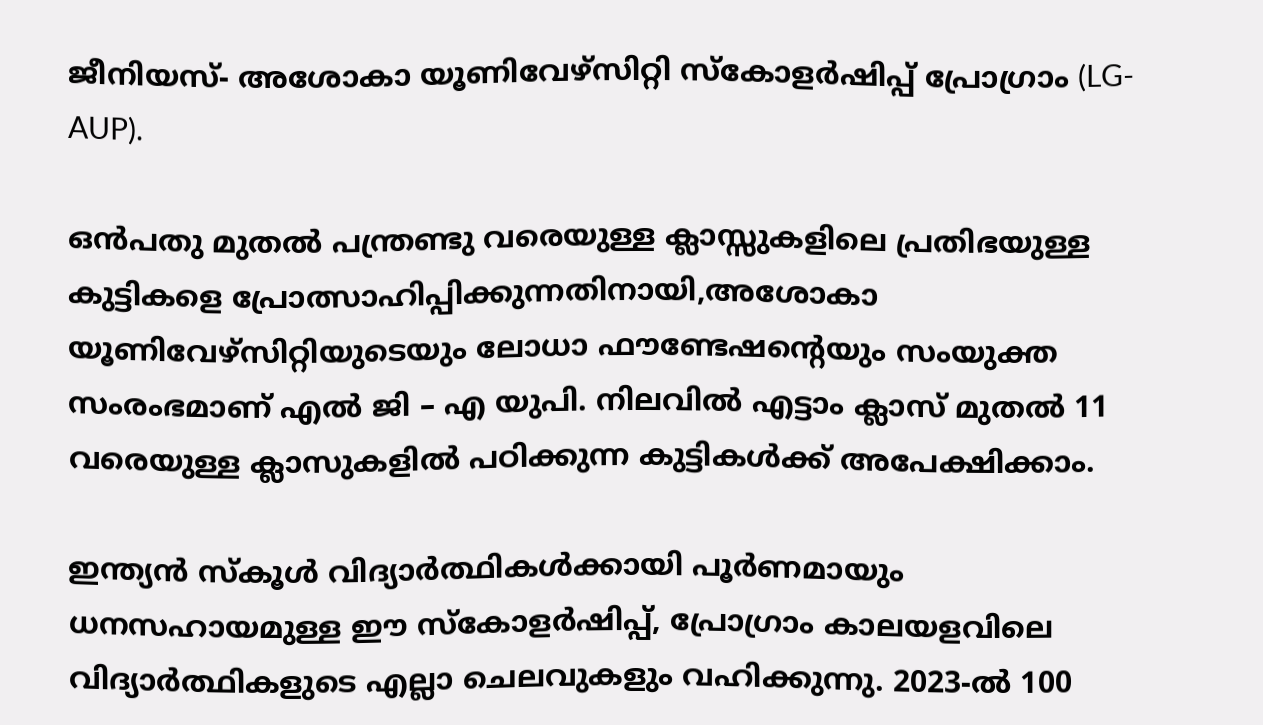ജീനിയസ്- അശോകാ യൂണിവേഴ്സിറ്റി സ്കോളർഷിപ്പ് പ്രോഗ്രാം (LG-AUP).

ഒൻപതു മുതൽ പന്ത്രണ്ടു വരെയുള്ള ക്ലാസ്സുകളിലെ പ്രതിഭയുള്ള കുട്ടികളെ പ്രോത്സാഹിപ്പിക്കുന്നതിനായി,അശോകാ യൂണിവേഴ്സിറ്റിയുടെയും ലോധാ ഫൗണ്ടേഷന്‍റെയും സംയുക്ത സംരംഭമാണ് എൽ ജി – എ യുപി. നിലവിൽ എട്ടാം ക്ലാസ് മുതൽ 11 വരെയുള്ള ക്ലാസുകളിൽ പഠിക്കുന്ന കുട്ടികൾക്ക് അപേക്ഷിക്കാം.

ഇന്ത്യൻ സ്കൂൾ വിദ്യാർത്ഥികൾക്കായി പൂർണമായും ധനസഹായമുള്ള ഈ സ്കോളർഷിപ്പ്, പ്രോഗ്രാം കാലയളവിലെ വിദ്യാർത്ഥികളുടെ എല്ലാ ചെലവുകളും വഹിക്കുന്നു. 2023-ൽ 100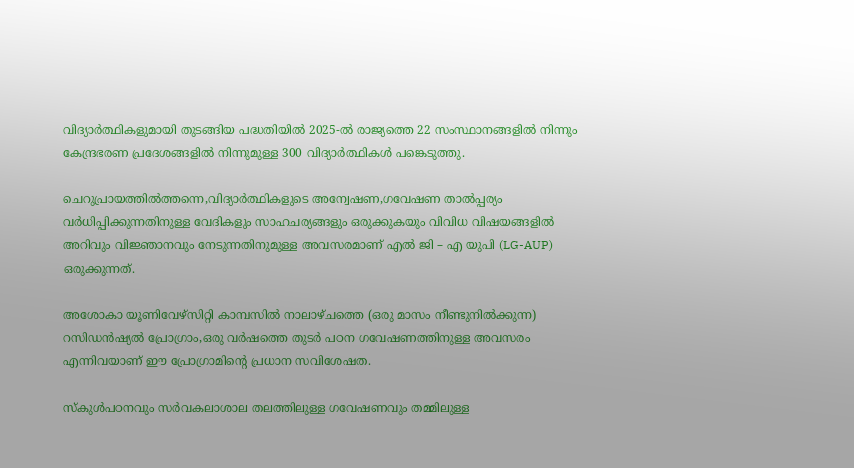വിദ്യാർത്ഥികളുമായി തുടങ്ങിയ പദ്ധതിയിൽ 2025-ൽ രാജ്യത്തെ 22 സംസ്ഥാനങ്ങളിൽ നിന്നും കേന്ദ്രഭരണ പ്രദേശങ്ങളിൽ നിന്നുമുള്ള 300 വിദ്യാർത്ഥികൾ പങ്കെടുത്തു.

ചെറുപ്രായത്തിൽത്തന്നെ,വിദ്യാർത്ഥികളുടെ അന്വേഷണ,ഗവേഷണ താൽപ്പര്യം വർധിപ്പിക്കുന്നതിനുള്ള വേദികളും സാഹചര്യങ്ങളും ഒരുക്കുകയും വിവിധ വിഷയങ്ങളിൽ അറിവും വിജ്ഞാനവും നേടുന്നതിനുമുള്ള അവസരമാണ് എൽ ജി – എ യുപി (LG-AUP) ഒരുക്കുന്നത്.

അശോകാ യൂണിവേഴ്സിറ്റി കാമ്പസിൽ നാലാഴ്ചത്തെ (ഒരു മാസം നീണ്ടുനിൽക്കുന്ന) റസിഡൻഷ്യൽ പ്രോഗ്രാം,ഒരു വർഷത്തെ തുടർ പഠന ഗവേഷണത്തിനുള്ള അവസരം എന്നിവയാണ് ഈ പ്രോഗ്രാമിന്‍റെ പ്രധാന സവിശേഷത.

സ്കുൾപഠനവും സർവകലാശാല തലത്തിലുള്ള ഗവേഷണവും തമ്മിലുള്ള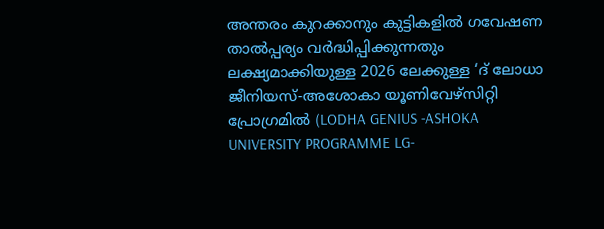അന്തരം കുറക്കാനും കുട്ടികളിൽ ഗവേഷണ താൽപ്പര്യം വർദ്ധിപ്പിക്കുന്നതും ലക്ഷ്യമാക്കിയുള്ള 2026 ലേക്കുള്ള ‘ദ് ലോധാ ജീനിയസ്-അശോകാ യൂണിവേഴ്സിറ്റി പ്രോഗ്രമിൽ (LODHA GENIUS -ASHOKA UNIVERSITY PROGRAMME LG-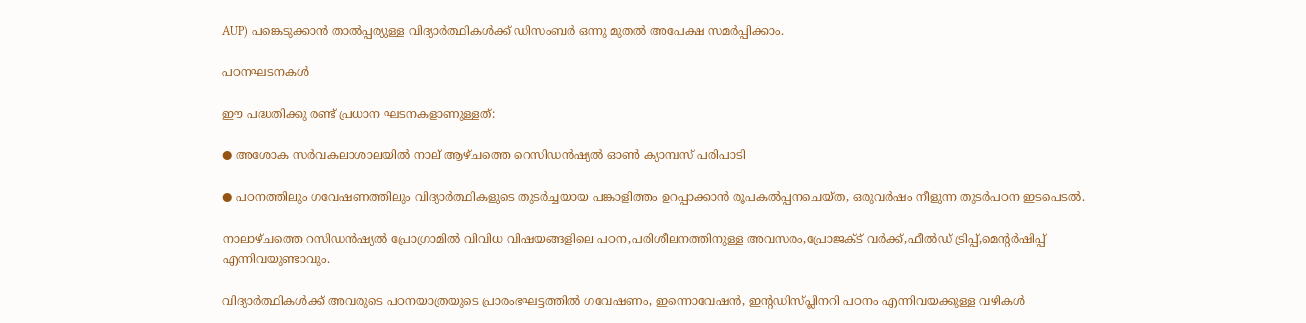AUP) പങ്കെടുക്കാൻ താൽപ്പര്യുള്ള വിദ്യാർത്ഥികൾക്ക് ഡിസംബർ ഒന്നു മുതൽ അപേക്ഷ സമ‍ർപ്പിക്കാം.

പഠനഘടനകൾ

ഈ പദ്ധതിക്കു രണ്ട് പ്രധാന ഘടനകളാണുള്ളത്:

● അശോക സർവകലാശാലയിൽ നാല് ആഴ്ചത്തെ റെസിഡൻഷ്യൽ ഓൺ ക്യാമ്പസ് പരിപാടി

● പഠനത്തിലും ഗവേഷണത്തിലും വിദ്യാർത്ഥികളുടെ തുടർച്ചയായ പങ്കാളിത്തം ഉറപ്പാക്കാൻ രൂപകൽപ്പനചെയ്‌ത, ഒരുവർഷം നീളുന്ന തുടർപഠന ഇടപെടൽ.

നാലാഴ്ചത്തെ റസിഡൻഷ്യൽ പ്രോഗ്രാമിൽ വിവിധ വിഷയങ്ങളിലെ പഠന,പരിശീലനത്തിനുള്ള അവസരം,പ്രോജക്ട് വർക്ക്,ഫീൽഡ് ട്രിപ്പ്,മെന്‍റർഷിപ്പ് എന്നിവയുണ്ടാവും.

വിദ്യാർത്ഥികൾക്ക് അവരുടെ പഠനയാത്രയുടെ പ്രാരംഭഘട്ടത്തിൽ ഗവേഷണം, ഇന്നൊവേഷൻ, ഇന്റ‍ഡിസ്പ്ലിനറി പഠനം എന്നിവയക്കുള്ള വഴികൾ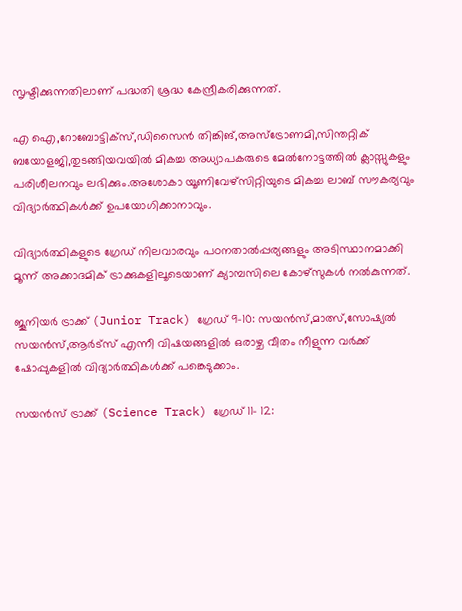സൃഷ്ടിക്കുന്നതിലാണ് പദ്ധതി ശ്രദ്ധ കേന്ദ്രീകരിക്കുന്നത്.

എ ഐ,റോബോട്ടിക്സ്,ഡിസൈൻ തിങ്കിങ്,അസ്ട്രോണമി,സിന്തറ്റിക് ബയോളജി,തുടങ്ങിയവയിൽ മികച്ച അധ്യാപകരുടെ മേൽനോട്ടത്തിൽ ക്ലാസ്സുകളും പരിശീലനവും ലഭിക്കും.അശോകാ യൂണിവേഴ്സിറ്റിയുടെ മികച്ച ലാബ് സൗകര്യവും വിദ്യാർത്ഥികൾക്ക് ഉപയോഗിക്കാനാവും.

വിദ്യാർത്ഥികളുടെ ഗ്രേഡ് നിലവാരവും പഠനതാൽപ്പര്യങ്ങളും അടിസ്ഥാനമാക്കി മൂന്ന് അക്കാദമിക് ട്രാക്കുകളിലൂടെയാണ് ക്യാമ്പസിലെ കോഴ്സുകൾ നൽകുന്നത്.

ജൂനിയർ ട്രാക്ക് (Junior Track) ഗ്രേഡ് 9-10: സയൻസ്,മാത്സ്,സോഷ്യൽ സയൻസ്,ആർട്സ് എന്നീ വിഷയങ്ങളിൽ ഒരാഴ്ച വീതം നീളുന്ന വർക്ക് ഷോപ്പുകളിൽ വിദ്യാർത്ഥികൾക്ക് പങ്കെടുക്കാം.

സയൻസ് ട്രാക്ക് (Science Track) ഗ്രേഡ് 11- 12: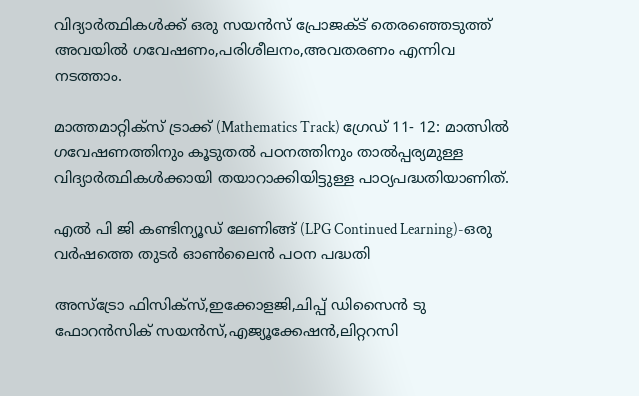വിദ്യാർത്ഥികൾക്ക് ഒരു സയൻസ് പ്രോജക്ട് തെരഞ്ഞെടുത്ത് അവയിൽ ഗവേഷണം,പരിശീലനം,അവതരണം എന്നിവ നടത്താം.

മാത്തമാറ്റിക്സ് ട്രാക്ക് (Mathematics Track) ഗ്രേഡ് 11- 12: മാത്സിൽ ഗവേഷണത്തിനും കൂടുതൽ പഠനത്തിനും താൽപ്പര്യമുള്ള വിദ്യാ‍ർത്ഥികൾക്കായി തയാറാക്കിയിട്ടുള്ള പാഠ്യപദ്ധതിയാണിത്.

എൽ പി ജി കണ്ടിന്യൂഡ് ലേണിങ്ങ് (LPG Continued Learning)-ഒരു വർഷത്തെ തുട‍ർ ഓൺലൈൻ പഠന പദ്ധതി

അസ്ട്രോ ഫിസിക്സ്,ഇക്കോളജി,ചിപ്പ് ഡിസൈൻ ടു ഫോറൻസിക് സയൻസ്,എജ്യൂക്കേഷൻ,ലിറ്ററസി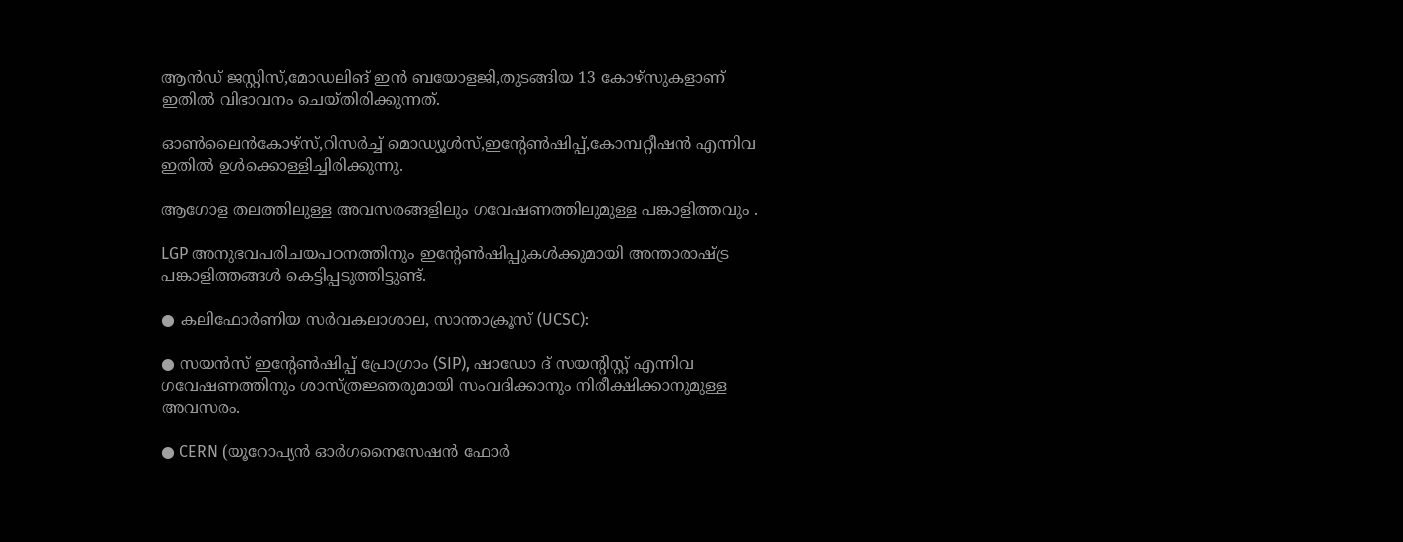ആൻഡ് ജസ്റ്റിസ്,മോഡലിങ് ഇൻ ബയോളജി,തുടങ്ങിയ 13 കോഴ്സുകളാണ് ഇതിൽ വിഭാവനം ചെയ്തിരിക്കുന്നത്.

ഓൺലൈൻകോഴ്സ്,റിസർച്ച് മൊഡ്യൂൾസ്,ഇന്‍റേൺഷിപ്പ്,കോമ്പറ്റീഷൻ എന്നിവ ഇതിൽ ഉൾക്കൊള്ളിച്ചിരിക്കുന്നു.

ആഗോള തലത്തിലുള്ള അവസരങ്ങളിലും ഗവേഷണത്തിലുമുള്ള പങ്കാളിത്തവും .

LGP അനുഭവപരിചയപഠനത്തിനും ഇന്റേൺഷിപ്പുകൾക്കുമായി അന്താരാഷ്ട്ര പങ്കാളിത്തങ്ങൾ കെട്ടിപ്പടുത്തിട്ടുണ്ട്.

● കലിഫോർണിയ സർവകലാശാല, സാന്താക്രൂസ് (UCSC):

● സയൻസ് ഇന്റേൺഷിപ്പ് പ്രോഗ്രാം (SIP), ഷാഡോ ദ് സയന്റിസ്റ്റ് എന്നിവ ഗവേഷണത്തിനും ശാസ്ത്രജ്ഞരുമായി സംവദിക്കാനും നിരീക്ഷിക്കാനുമുള്ള അവസരം.

● CERN (യൂറോപ്യൻ ഓർഗനൈസേഷൻ ഫോർ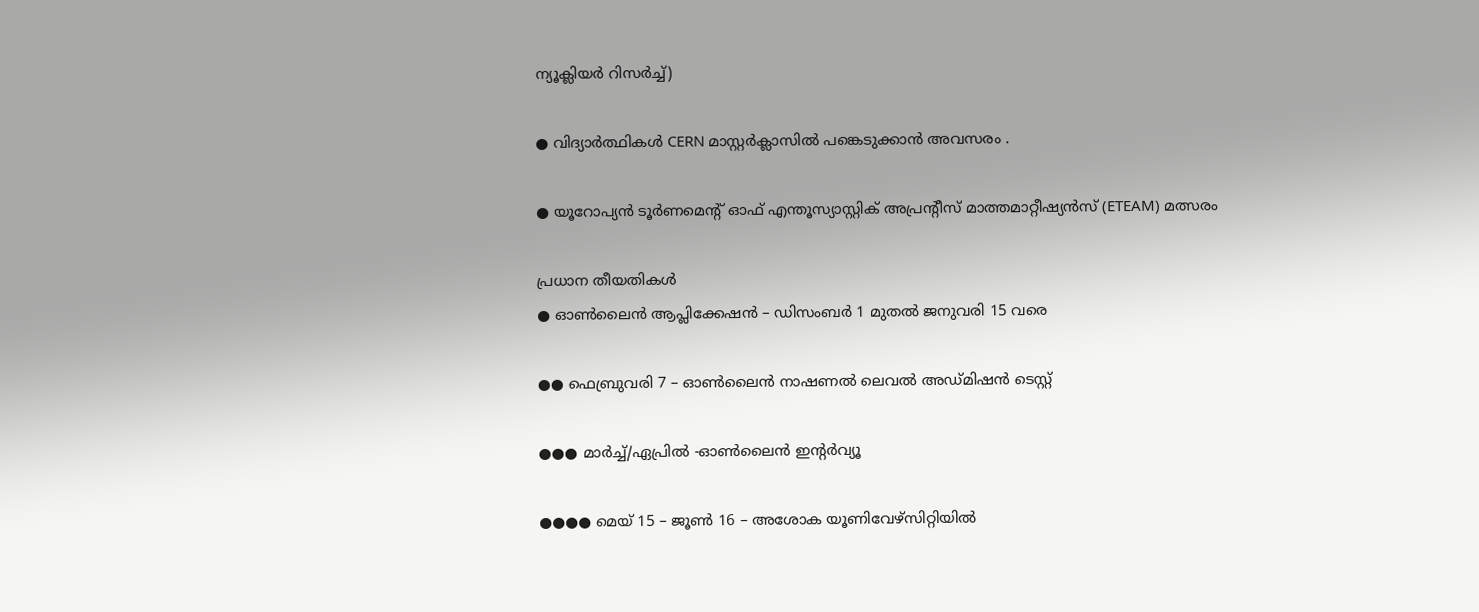ന്യൂക്ലിയർ റിസർച്ച്)

● വിദ്യാർത്ഥികൾ CERN മാസ്റ്റർക്ലാസിൽ പങ്കെടുക്കാൻ അവസരം .

● യൂറോപ്യൻ ടൂർണമെന്റ് ഓഫ് എന്തൂസ്യാസ്റ്റിക് അപ്രന്റീസ് മാത്തമാറ്റീഷ്യൻസ് (ETEAM) മത്സരം

പ്രധാന തീയതികൾ
● ഓൺലൈൻ ആപ്ലിക്കേഷൻ – ഡിസംബർ 1 മുതൽ ജനുവരി 15 വരെ

●● ഫെബ്രുവരി 7 – ഓൺലൈൻ നാഷണൽ ലെവൽ അഡ്മിഷൻ ടെസ്റ്റ്

●●● മാർച്ച്/ഏപ്രിൽ -ഓൺലൈൻ ഇൻ്റർവ്യൂ

●●●● മെയ് 15 – ജൂൺ 16 – അശോക യൂണിവേഴ്സിറ്റിയിൽ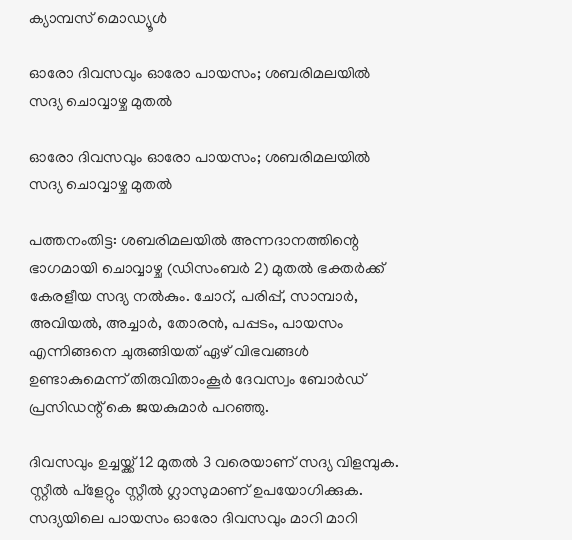ക്യാമ്പസ് മൊഡ്യൂൾ

ഓരോ ദിവസവും ഓരോ പായസം; ശബരിമലയില്‍ സദ്യ ചൊവ്വാഴ്ച മുതല്‍

ഓരോ ദിവസവും ഓരോ പായസം; ശബരിമലയില്‍ സദ്യ ചൊവ്വാഴ്ച മുതല്‍

പത്തനംതിട്ട: ശബരിമലയില്‍ അന്നദാനത്തിന്റെ ഭാഗമായി ചൊവ്വാഴ്ച (ഡിസംബര്‍ 2) മുതല്‍ ഭക്തര്‍ക്ക് കേരളീയ സദ്യ നല്‍കും. ചോറ്, പരിപ്പ്, സാമ്പാര്‍, അവിയല്‍, അച്ചാര്‍, തോരന്‍, പപ്പടം, പായസം എന്നിങ്ങനെ ചുരുങ്ങിയത് ഏഴ് വിഭവങ്ങള്‍ ഉണ്ടാകുമെന്ന് തിരുവിതാംകൂര്‍ ദേവസ്വം ബോര്‍ഡ് പ്രസിഡന്റ് കെ ജയകുമാര്‍ പറഞ്ഞു.

ദിവസവും ഉച്ചയ്ക്ക് 12 മുതല്‍ 3 വരെയാണ് സദ്യ വിളമ്പുക. സ്റ്റീല്‍ പ്‌ളേറ്റും സ്റ്റീല്‍ ഗ്ലാസുമാണ് ഉപയോഗിക്കുക. സദ്യയിലെ പായസം ഓരോ ദിവസവും മാറി മാറി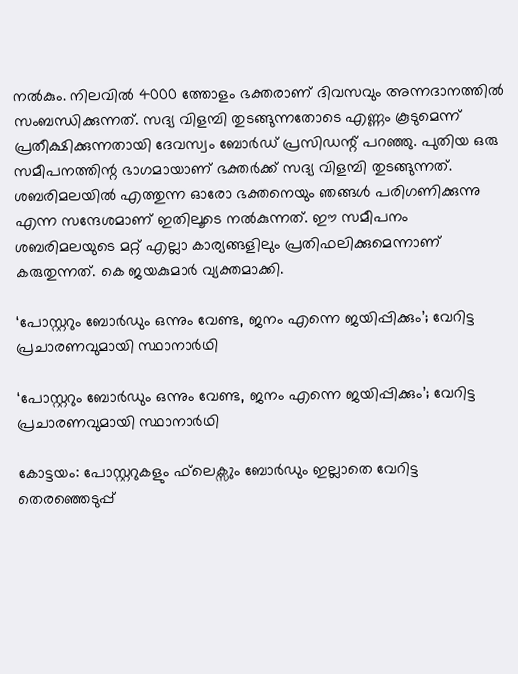നല്‍കും. നിലവില്‍ 4000 ത്തോളം ഭക്തരാണ് ദിവസവും അന്നദാനത്തില്‍ സംബന്ധിക്കുന്നത്. സദ്യ വിളമ്പി തുടങ്ങുന്നതോടെ എണ്ണം കൂടുമെന്ന് പ്രതീക്ഷിക്കുന്നതായി ദേവസ്വം ബോര്‍ഡ് പ്രസിഡന്റ് പറഞ്ഞു. പുതിയ ഒരു സമീപനത്തിന്റ ഭാഗമായാണ് ഭക്തര്‍ക്ക് സദ്യ വിളമ്പി തുടങ്ങുന്നത്. ശബരിമലയില്‍ എത്തുന്ന ഓരോ ഭക്തനെയും ഞങ്ങള്‍ പരിഗണിക്കുന്നു എന്ന സന്ദേശമാണ് ഇതിലൂടെ നല്‍കുന്നത്. ഈ സമീപനം ശബരിമലയുടെ മറ്റ് എല്ലാ കാര്യങ്ങളിലും പ്രതിഫലിക്കുമെന്നാണ് കരുതുന്നത്. കെ ജയകുമാര്‍ വ്യക്തമാക്കി.

‘പോസ്റ്ററും ബോര്‍ഡും ഒന്നും വേണ്ട, ജനം എന്നെ ജയിപ്പിക്കും’; വേറിട്ട പ്രചാരണവുമായി സ്ഥാനാര്‍ഥി

‘പോസ്റ്ററും ബോര്‍ഡും ഒന്നും വേണ്ട, ജനം എന്നെ ജയിപ്പിക്കും’; വേറിട്ട പ്രചാരണവുമായി സ്ഥാനാര്‍ഥി

കോട്ടയം: പോസ്റ്ററുകളും ഫ്‌ലെക്സും ബോര്‍ഡും ഇല്ലാതെ വേറിട്ട തെരഞ്ഞെടുപ്പ്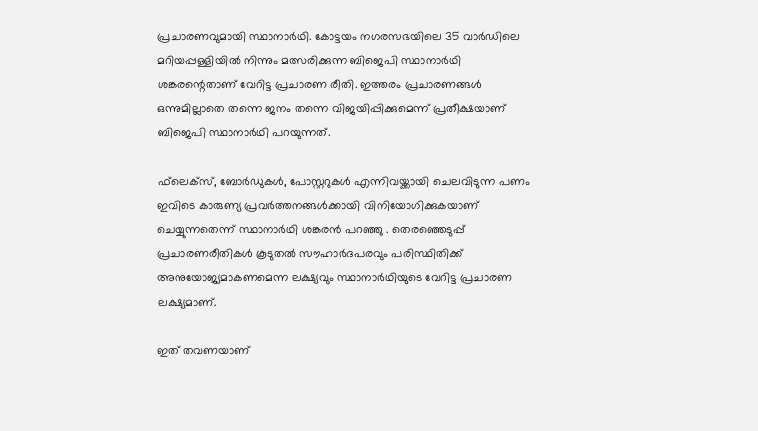പ്രചാരണവുമായി സ്ഥാനാര്‍ഥി. കോട്ടയം നഗരസഭയിലെ 35 വാര്‍ഡിലെ മറിയപ്പള്ളിയില്‍ നിന്നും മത്സരിക്കുന്ന ബിജെപി സ്ഥാനാര്‍ഥി ശങ്കരന്റെതാണ് വേറിട്ട പ്രചാരണ രീതി. ഇത്തരം പ്രചാരണങ്ങള്‍ ഒന്നുമില്ലാതെ തന്നെ ജനം തന്നെ വിജയിപ്പിക്കുമെന്ന് പ്രതീക്ഷയാണ് ബിജെപി സ്ഥാനാര്‍ഥി പറയുന്നത്.

ഫ്‌ലെക്സ്, ബോര്‍ഡുകള്‍, പോസ്റ്ററുകള്‍ എന്നിവയ്ക്കായി ചെലവിടുന്ന പണം ഇവിടെ കാരുണ്യ പ്രവര്‍ത്തനങ്ങള്‍ക്കായി വിനിയോഗിക്കുകയാണ് ചെയ്യുന്നതെന്ന് സ്ഥാനാര്‍ഥി ശങ്കരന്‍ പറഞ്ഞു . തെരഞ്ഞെടുപ്പ് പ്രചാരണരീതികള്‍ കൂടുതല്‍ സൗഹാര്‍ദപരവും പരിസ്ഥിതിക്ക് അനുയോജ്യമാകണമെന്ന ലക്ഷ്യവും സ്ഥാനാര്‍ഥിയുടെ വേറിട്ട പ്രചാരണ ലക്ഷ്യമാണ്.

ഇത് തവണയാണ്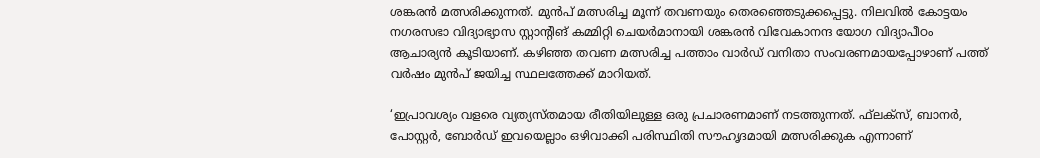ശങ്കരന്‍ മത്സരിക്കുന്നത്. മുന്‍പ് മത്സരിച്ച മൂന്ന് തവണയും തെരഞ്ഞെടുക്കപ്പെട്ടു. നിലവില്‍ കോട്ടയം നഗരസഭാ വിദ്യാഭ്യാസ സ്റ്റാന്റിങ് കമ്മിറ്റി ചെയര്‍മാനായി ശങ്കരന്‍ വിവേകാനന്ദ യോഗ വിദ്യാപീഠം ആചാര്യന്‍ കൂടിയാണ്. കഴിഞ്ഞ തവണ മത്സരിച്ച പത്താം വാര്‍ഡ് വനിതാ സംവരണമായപ്പോഴാണ് പത്ത് വര്‍ഷം മുന്‍പ് ജയിച്ച സ്ഥലത്തേക്ക് മാറിയത്.

‘ഇപ്രാവശ്യം വളരെ വ്യത്യസ്തമായ രീതിയിലുള്ള ഒരു പ്രചാരണമാണ് നടത്തുന്നത്. ഫ്‌ലക്സ്, ബാനര്‍, പോസ്റ്റര്‍, ബോര്‍ഡ് ഇവയെല്ലാം ഒഴിവാക്കി പരിസ്ഥിതി സൗഹൃദമായി മത്സരിക്കുക എന്നാണ്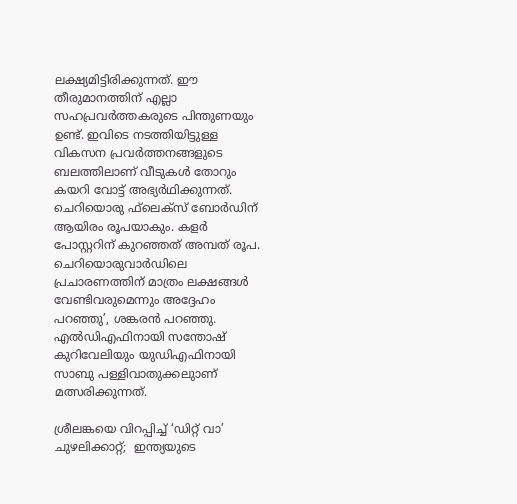ലക്ഷ്യമിട്ടിരിക്കുന്നത്. ഈ തീരുമാനത്തിന് എല്ലാ സഹപ്രവര്‍ത്തകരുടെ പിന്തുണയും ഉണ്ട്. ഇവിടെ നടത്തിയിട്ടുള്ള വികസന പ്രവര്‍ത്തനങ്ങളുടെ ബലത്തിലാണ് വീടുകള്‍ തോറും കയറി വോട്ട് അഭ്യര്‍ഥിക്കുന്നത്. ചെറിയൊരു ഫ്‌ലെക്‌സ് ബോര്‍ഡിന് ആയിരം രൂപയാകും. കളര്‍ പോസ്റ്ററിന് കുറഞ്ഞത് അമ്പത് രൂപ. ചെറിയൊരുവാര്‍ഡിലെ പ്രചാരണത്തിന് മാത്രം ലക്ഷങ്ങള്‍ വേണ്ടിവരുമെന്നും അദ്ദേഹം പറഞ്ഞു’, ശങ്കരന്‍ പറഞ്ഞു. എല്‍ഡിഎഫിനായി സന്തോഷ് കുറിവേലിയും യുഡിഎഫിനായി സാബു പള്ളിവാതുക്കലുാണ് മത്സരിക്കുന്നത്.

ശ്രീലങ്കയെ വിറപ്പിച്ച് ‘ഡിറ്റ് വാ’ ചുഴലിക്കാറ്റ്;  ഇന്ത്യയുടെ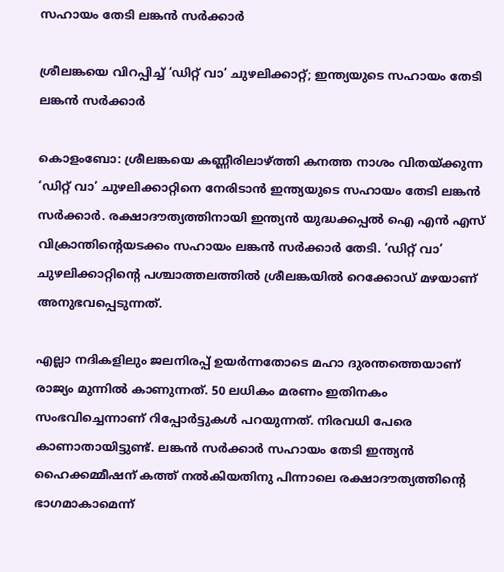സഹായം തേടി ലങ്കൻ സർക്കാർ

ശ്രീലങ്കയെ വിറപ്പിച്ച് ‘ഡിറ്റ് വാ’ ചുഴലിക്കാറ്റ്; ഇന്ത്യയുടെ സഹായം തേടി ലങ്കൻ സർക്കാർ

കൊളംബോ: ശ്രീലങ്കയെ കണ്ണീരിലാഴ്ത്തി കനത്ത നാശം വിതയ്ക്കുന്ന ‘ഡിറ്റ് വാ’ ചുഴലിക്കാറ്റിനെ നേരിടാൻ ഇന്ത്യയുടെ സഹായം തേടി ലങ്കൻ സർക്കാർ. രക്ഷാദൗത്യത്തിനായി ഇന്ത്യൻ യുദ്ധക്കപ്പൽ ഐ എൻ എസ് വിക്രാന്തിന്‍റെയടക്കം സഹായം ലങ്കൻ സർക്കാർ തേടി. ‘ഡിറ്റ് വാ’ ചുഴലിക്കാറ്റിന്‍റെ പശ്ചാത്തലത്തിൽ ശ്രീലങ്കയിൽ റെക്കോഡ് മഴയാണ് അനുഭവപ്പെടുന്നത്.

എല്ലാ നദികളിലും ജലനിരപ്പ് ഉയർന്നതോടെ മഹാ ദുരന്തത്തെയാണ് രാജ്യം മുന്നിൽ കാണുന്നത്. 50 ലധികം മരണം ഇതിനകം സംഭവിച്ചെന്നാണ് റിപ്പോർട്ടുകൾ പറയുന്നത്. നിരവധി പേരെ കാണാതായിട്ടുണ്ട്. ലങ്കൻ സർക്കാർ സഹായം തേടി ഇന്ത്യൻ ഹൈക്കമ്മീഷന് കത്ത് നൽകിയതിനു പിന്നാലെ രക്ഷാദൗത്യത്തിന്‍റെ ഭാഗമാകാമെന്ന്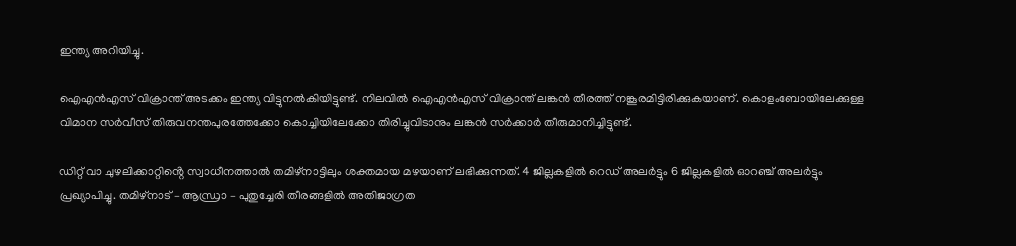ഇന്ത്യ അറിയിച്ചു.

ഐഎൻഎസ് വിക്രാന്ത് അടക്കം ഇന്ത്യ വിട്ടുനൽകിയിട്ടുണ്ട്. നിലവിൽ ഐഎൻഎസ് വിക്രാന്ത് ലങ്കൻ തീരത്ത് നങ്കൂരമിട്ടിരിക്കുകയാണ്. കൊളംബോയിലേക്കുള്ള വിമാന സർവീസ് തിരുവനന്തപുരത്തേക്കോ കൊച്ചിയിലേക്കോ തിരിച്ചുവിടാനും ലങ്കൻ സർക്കാർ തീരുമാനിച്ചിട്ടുണ്ട്.

ഡിറ്റ് വാ ചുഴലിക്കാറ്റിൻ്റെ സ്വാധീനത്താൽ തമിഴ്നാട്ടിലും ശക്തമായ മഴയാണ് ലഭിക്കുന്നത്. 4 ജില്ലകളിൽ റെഡ് അലർട്ടും 6 ജില്ലകളിൽ ഓറഞ്ച് അലർട്ടും പ്രഖ്യാപിച്ചു. തമിഴ്നാട് – ആന്ധ്രാ – പുതുച്ചേരി തീരങ്ങളിൽ അതിജാഗ്രത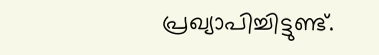പ്രഖ്യാപിച്ചിട്ടുണ്ട്.